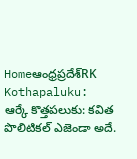Homeఆంధ్రప్రదేశ్‌RK Kothapaluku: ఆర్కే కొత్తపలుకు: కవిత పొలిటికల్ ఎజెండా అదే.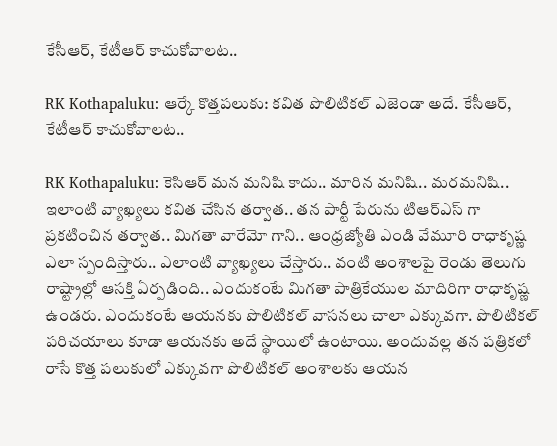కేసీఆర్, కేటీఆర్ కాచుకోవాలట..

RK Kothapaluku: ఆర్కే కొత్తపలుకు: కవిత పొలిటికల్ ఎజెండా అదే. కేసీఆర్, కేటీఆర్ కాచుకోవాలట..

RK Kothapaluku: కెసిఆర్ మన మనిషి కాదు.. మారిన మనిషి.. మరమనిషి.. ఇలాంటి వ్యాఖ్యలు కవిత చేసిన తర్వాత.. తన పార్టీ పేరును టిఆర్ఎస్ గా ప్రకటించిన తర్వాత.. మిగతా వారేమో గాని.. ఆంధ్రజ్యోతి ఎండి వేమూరి రాధాకృష్ణ ఎలా స్పందిస్తారు.. ఎలాంటి వ్యాఖ్యలు చేస్తారు.. వంటి అంశాలపై రెండు తెలుగు రాష్ట్రాల్లో ఆసక్తి ఏర్పడింది.. ఎందుకంటే మిగతా పాత్రికేయుల మాదిరిగా రాధాకృష్ణ ఉండరు. ఎందుకంటే ఆయనకు పొలిటికల్ వాసనలు చాలా ఎక్కువగా. పొలిటికల్ పరిచయాలు కూడా ఆయనకు అదే స్థాయిలో ఉంటాయి. అందువల్ల తన పత్రికలో రాసే కొత్త పలుకులో ఎక్కువగా పొలిటికల్ అంశాలకు ఆయన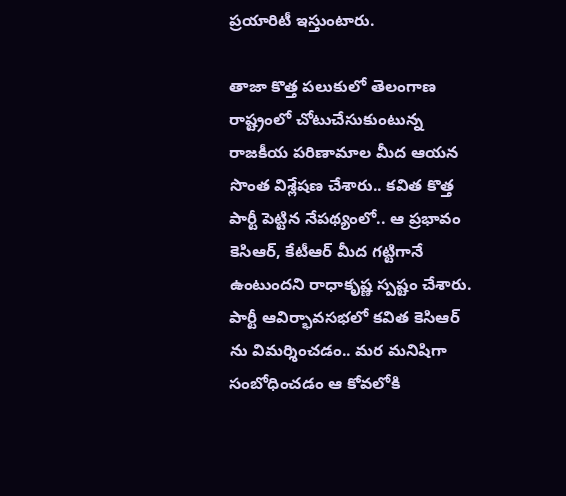ప్రయారిటీ ఇస్తుంటారు.

తాజా కొత్త పలుకులో తెలంగాణ రాష్ట్రంలో చోటుచేసుకుంటున్న రాజకీయ పరిణామాల మీద ఆయన సొంత విశ్లేషణ చేశారు.. కవిత కొత్త పార్టీ పెట్టిన నేపథ్యంలో.. ఆ ప్రభావం కెసిఆర్, కేటీఆర్ మీద గట్టిగానే ఉంటుందని రాధాకృష్ణ స్పష్టం చేశారు. పార్టీ ఆవిర్భావసభలో కవిత కెసిఆర్ ను విమర్శించడం.. మర మనిషిగా సంబోధించడం ఆ కోవలోకి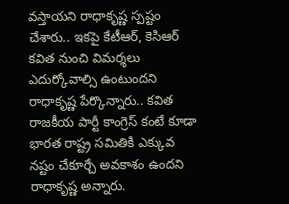వస్తాయని రాధాకృష్ణ స్పష్టం చేశారు.. ఇకపై కేటీఆర్, కెసిఆర్ కవిత నుంచి విమర్శలు ఎదుర్కోవాల్సి ఉంటుందని రాధాకృష్ణ పేర్కొన్నారు.. కవిత రాజకీయ పార్టీ కాంగ్రెస్ కంటే కూడా భారత రాష్ట్ర సమితికి ఎక్కువ నష్టం చేకూర్చే అవకాశం ఉందని రాధాకృష్ణ అన్నారు.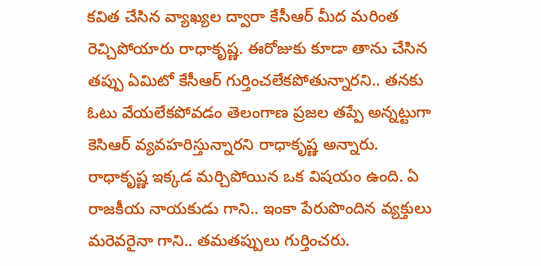కవిత చేసిన వ్యాఖ్యల ద్వారా కేసీఆర్ మీద మరింత రెచ్చిపోయారు రాధాకృష్ణ. ఈరోజుకు కూడా తాను చేసిన తప్పు ఏమిటో కేసీఆర్ గుర్తించలేకపోతున్నారని.. తనకు ఓటు వేయలేకపోవడం తెలంగాణ ప్రజల తప్పే అన్నట్టుగా కెసిఆర్ వ్యవహరిస్తున్నారని రాధాకృష్ణ అన్నారు. రాధాకృష్ణ ఇక్కడ మర్చిపోయిన ఒక విషయం ఉంది. ఏ రాజకీయ నాయకుడు గాని.. ఇంకా పేరుపొందిన వ్యక్తులు మరెవరైనా గాని.. తమతప్పులు గుర్తించరు.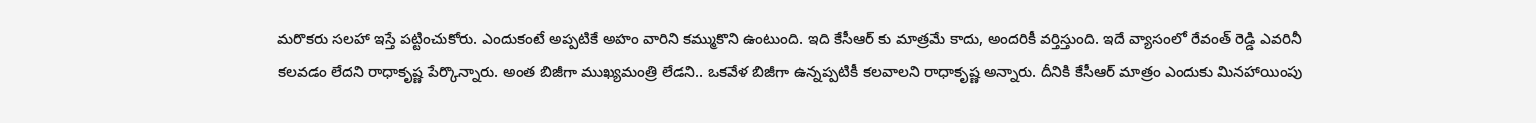మరొకరు సలహా ఇస్తే పట్టించుకోరు. ఎందుకంటే అప్పటికే అహం వారిని కమ్ముకొని ఉంటుంది. ఇది కేసీఆర్ కు మాత్రమే కాదు, అందరికీ వర్తిస్తుంది. ఇదే వ్యాసంలో రేవంత్ రెడ్డి ఎవరినీ కలవడం లేదని రాధాకృష్ణ పేర్కొన్నారు. అంత బిజీగా ముఖ్యమంత్రి లేడని.. ఒకవేళ బిజీగా ఉన్నప్పటికీ కలవాలని రాధాకృష్ణ అన్నారు. దీనికి కేసీఆర్ మాత్రం ఎందుకు మినహాయింపు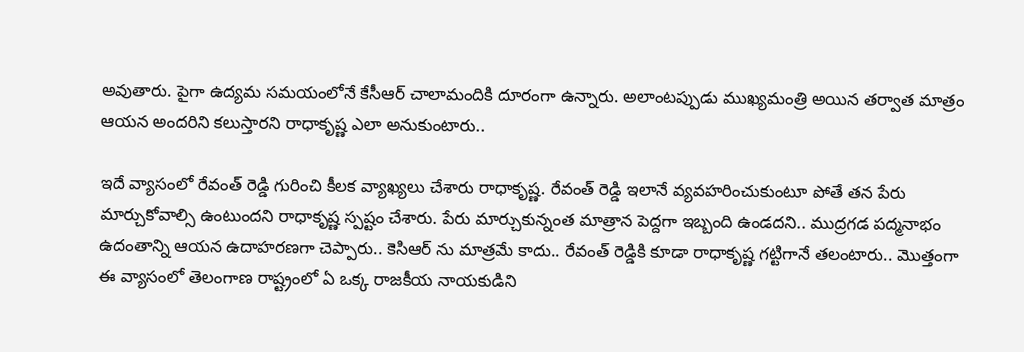అవుతారు. పైగా ఉద్యమ సమయంలోనే కేసీఆర్ చాలామందికి దూరంగా ఉన్నారు. అలాంటప్పుడు ముఖ్యమంత్రి అయిన తర్వాత మాత్రం ఆయన అందరిని కలుస్తారని రాధాకృష్ణ ఎలా అనుకుంటారు..

ఇదే వ్యాసంలో రేవంత్ రెడ్డి గురించి కీలక వ్యాఖ్యలు చేశారు రాధాకృష్ణ. రేవంత్ రెడ్డి ఇలానే వ్యవహరించుకుంటూ పోతే తన పేరు మార్చుకోవాల్సి ఉంటుందని రాధాకృష్ణ స్పష్టం చేశారు. పేరు మార్చుకున్నంత మాత్రాన పెద్దగా ఇబ్బంది ఉండదని.. ముద్రగడ పద్మనాభం ఉదంతాన్ని ఆయన ఉదాహరణగా చెప్పారు.. కెసిఆర్ ను మాత్రమే కాదు.. రేవంత్ రెడ్డికి కూడా రాధాకృష్ణ గట్టిగానే తలంటారు.. మొత్తంగా ఈ వ్యాసంలో తెలంగాణ రాష్ట్రంలో ఏ ఒక్క రాజకీయ నాయకుడిని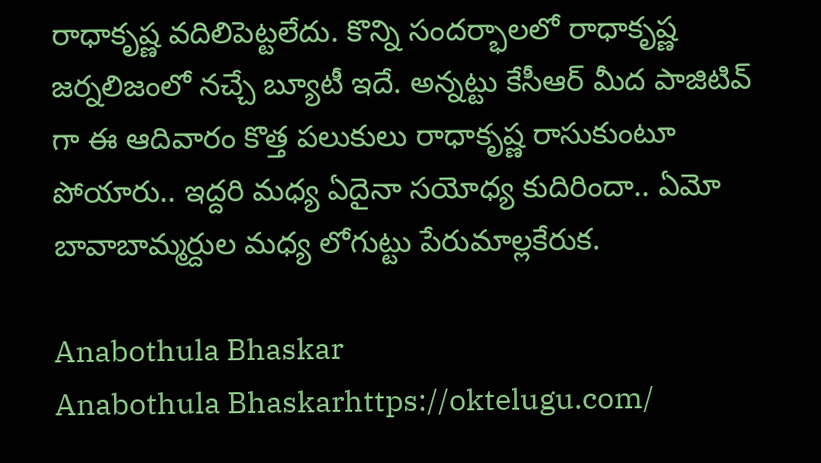రాధాకృష్ణ వదిలిపెట్టలేదు. కొన్ని సందర్భాలలో రాధాకృష్ణ జర్నలిజంలో నచ్చే బ్యూటీ ఇదే. అన్నట్టు కేసీఆర్ మీద పాజిటివ్ గా ఈ ఆదివారం కొత్త పలుకులు రాధాకృష్ణ రాసుకుంటూ పోయారు.. ఇద్దరి మధ్య ఏదైనా సయోధ్య కుదిరిందా.. ఏమో బావాబామ్మర్దుల మధ్య లోగుట్టు పేరుమాల్లకేరుక.

Anabothula Bhaskar
Anabothula Bhaskarhttps://oktelugu.com/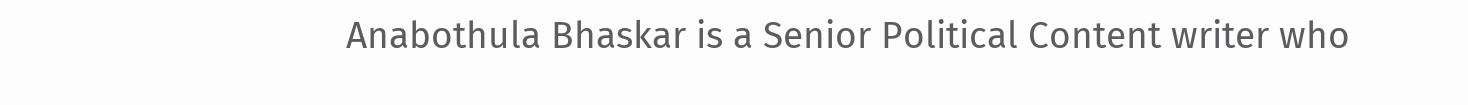Anabothula Bhaskar is a Senior Political Content writer who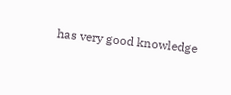has very good knowledge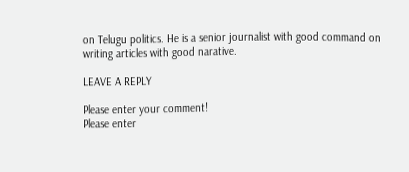on Telugu politics. He is a senior journalist with good command on writing articles with good narative.

LEAVE A REPLY

Please enter your comment!
Please enter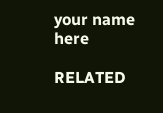your name here

RELATED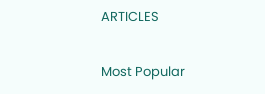ARTICLES

Most Popular